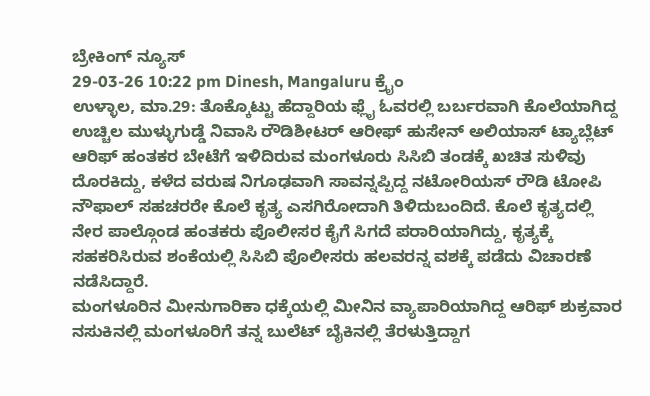ಬ್ರೇಕಿಂಗ್ ನ್ಯೂಸ್
29-03-26 10:22 pm Dinesh, Mangaluru ಕ್ರೈಂ
ಉಳ್ಳಾಲ, ಮಾ.29: ತೊಕ್ಕೊಟ್ಟು ಹೆದ್ದಾರಿಯ ಫ್ಲೈ ಓವರಲ್ಲಿ ಬರ್ಬರವಾಗಿ ಕೊಲೆಯಾಗಿದ್ದ ಉಚ್ಚಿಲ ಮುಳ್ಳುಗುಡ್ಡೆ ನಿವಾಸಿ ರೌಡಿಶೀಟರ್ ಆರೀಫ್ ಹುಸೇನ್ ಅಲಿಯಾಸ್ ಟ್ಯಾಬ್ಲೆಟ್ ಆರಿಫ್ ಹಂತಕರ ಬೇಟೆಗೆ ಇಳಿದಿರುವ ಮಂಗಳೂರು ಸಿಸಿಬಿ ತಂಡಕ್ಕೆ ಖಚಿತ ಸುಳಿವು ದೊರಕಿದ್ದು, ಕಳೆದ ವರುಷ ನಿಗೂಢವಾಗಿ ಸಾವನ್ನಪ್ಪಿದ್ದ ನಟೋರಿಯಸ್ ರೌಡಿ ಟೋಪಿ ನೌಫಾಲ್ ಸಹಚರರೇ ಕೊಲೆ ಕೃತ್ಯ ಎಸಗಿರೋದಾಗಿ ತಿಳಿದುಬಂದಿದೆ. ಕೊಲೆ ಕೃತ್ಯದಲ್ಲಿ ನೇರ ಪಾಲ್ಗೊಂಡ ಹಂತಕರು ಪೊಲೀಸರ ಕೈಗೆ ಸಿಗದೆ ಪರಾರಿಯಾಗಿದ್ದು, ಕೃತ್ಯಕ್ಕೆ ಸಹಕರಿಸಿರುವ ಶಂಕೆಯಲ್ಲಿ ಸಿಸಿಬಿ ಪೊಲೀಸರು ಹಲವರನ್ನ ವಶಕ್ಕೆ ಪಡೆದು ವಿಚಾರಣೆ ನಡೆಸಿದ್ದಾರೆ.
ಮಂಗಳೂರಿನ ಮೀನುಗಾರಿಕಾ ಧಕ್ಕೆಯಲ್ಲಿ ಮೀನಿನ ವ್ಯಾಪಾರಿಯಾಗಿದ್ದ ಆರಿಫ್ ಶುಕ್ರವಾರ ನಸುಕಿನಲ್ಲಿ ಮಂಗಳೂರಿಗೆ ತನ್ನ ಬುಲೆಟ್ ಬೈಕಿನಲ್ಲಿ ತೆರಳುತ್ತಿದ್ದಾಗ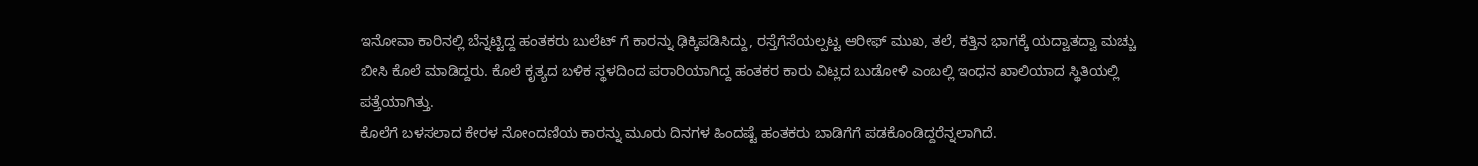ಇನೋವಾ ಕಾರಿನಲ್ಲಿ ಬೆನ್ನಟ್ಟಿದ್ದ ಹಂತಕರು ಬುಲೆಟ್ ಗೆ ಕಾರನ್ನು ಢಿಕ್ಕಿಪಡಿಸಿದ್ದು, ರಸ್ತೆಗೆಸೆಯಲ್ಪಟ್ಟ ಆರೀಫ್ ಮುಖ, ತಲೆ, ಕತ್ತಿನ ಭಾಗಕ್ಕೆ ಯದ್ವಾತದ್ವಾ ಮಚ್ಚು ಬೀಸಿ ಕೊಲೆ ಮಾಡಿದ್ದರು. ಕೊಲೆ ಕೃತ್ಯದ ಬಳಿಕ ಸ್ಥಳದಿಂದ ಪರಾರಿಯಾಗಿದ್ದ ಹಂತಕರ ಕಾರು ವಿಟ್ಲದ ಬುಡೋಳಿ ಎಂಬಲ್ಲಿ ಇಂಧನ ಖಾಲಿಯಾದ ಸ್ಥಿತಿಯಲ್ಲಿ ಪತ್ತೆಯಾಗಿತ್ತು.
ಕೊಲೆಗೆ ಬಳಸಲಾದ ಕೇರಳ ನೋಂದಣಿಯ ಕಾರನ್ನು ಮೂರು ದಿನಗಳ ಹಿಂದಷ್ಟೆ ಹಂತಕರು ಬಾಡಿಗೆಗೆ ಪಡಕೊಂಡಿದ್ದರೆನ್ನಲಾಗಿದೆ.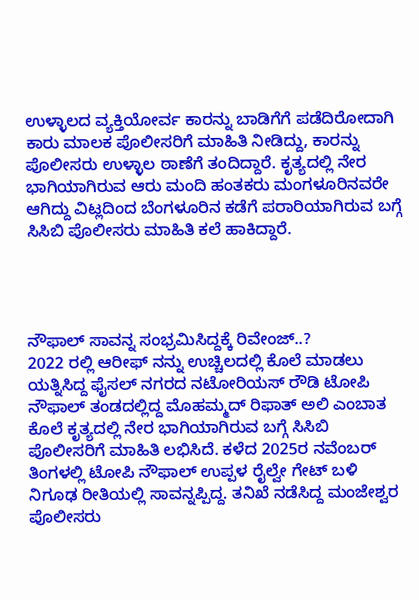ಉಳ್ಳಾಲದ ವ್ಯಕ್ತಿಯೋರ್ವ ಕಾರನ್ನು ಬಾಡಿಗೆಗೆ ಪಡೆದಿರೋದಾಗಿ ಕಾರು ಮಾಲಕ ಪೊಲೀಸರಿಗೆ ಮಾಹಿತಿ ನೀಡಿದ್ದು, ಕಾರನ್ನು ಪೊಲೀಸರು ಉಳ್ಳಾಲ ಠಾಣೆಗೆ ತಂದಿದ್ದಾರೆ. ಕೃತ್ಯದಲ್ಲಿ ನೇರ ಭಾಗಿಯಾಗಿರುವ ಆರು ಮಂದಿ ಹಂತಕರು ಮಂಗಳೂರಿನವರೇ ಆಗಿದ್ದು ವಿಟ್ಲದಿಂದ ಬೆಂಗಳೂರಿನ ಕಡೆಗೆ ಪರಾರಿಯಾಗಿರುವ ಬಗ್ಗೆ ಸಿಸಿಬಿ ಪೊಲೀಸರು ಮಾಹಿತಿ ಕಲೆ ಹಾಕಿದ್ದಾರೆ.




ನೌಫಾಲ್ ಸಾವನ್ನ ಸಂಭ್ರಮಿಸಿದ್ದಕ್ಕೆ ರಿವೇಂಜ್..?
2022 ರಲ್ಲಿ ಆರೀಫ್ ನನ್ನು ಉಚ್ಚಿಲದಲ್ಲಿ ಕೊಲೆ ಮಾಡಲು ಯತ್ನಿಸಿದ್ದ ಫೈಸಲ್ ನಗರದ ನಟೋರಿಯಸ್ ರೌಡಿ ಟೋಪಿ ನೌಫಾಲ್ ತಂಡದಲ್ಲಿದ್ದ ಮೊಹಮ್ಮದ್ ರಿಫಾತ್ ಅಲಿ ಎಂಬಾತ ಕೊಲೆ ಕೃತ್ಯದಲ್ಲಿ ನೇರ ಭಾಗಿಯಾಗಿರುವ ಬಗ್ಗೆ ಸಿಸಿಬಿ ಪೊಲೀಸರಿಗೆ ಮಾಹಿತಿ ಲಭಿಸಿದೆ. ಕಳೆದ 2025ರ ನವೆಂಬರ್ ತಿಂಗಳಲ್ಲಿ ಟೋಪಿ ನೌಫಾಲ್ ಉಪ್ಪಳ ರೈಲ್ವೇ ಗೇಟ್ ಬಳಿ ನಿಗೂಢ ರೀತಿಯಲ್ಲಿ ಸಾವನ್ನಪ್ಪಿದ್ದ. ತನಿಖೆ ನಡೆಸಿದ್ದ ಮಂಜೇಶ್ವರ ಪೊಲೀಸರು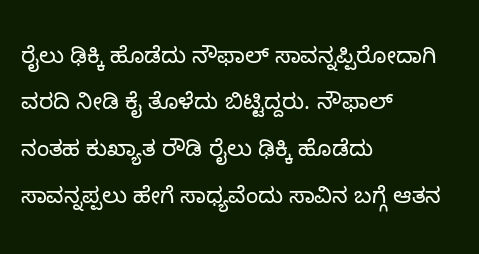ರೈಲು ಢಿಕ್ಕಿ ಹೊಡೆದು ನೌಫಾಲ್ ಸಾವನ್ನಪ್ಪಿರೋದಾಗಿ ವರದಿ ನೀಡಿ ಕೈ ತೊಳೆದು ಬಿಟ್ಟಿದ್ದರು. ನೌಫಾಲ್ ನಂತಹ ಕುಖ್ಯಾತ ರೌಡಿ ರೈಲು ಢಿಕ್ಕಿ ಹೊಡೆದು ಸಾವನ್ನಪ್ಪಲು ಹೇಗೆ ಸಾಧ್ಯವೆಂದು ಸಾವಿನ ಬಗ್ಗೆ ಆತನ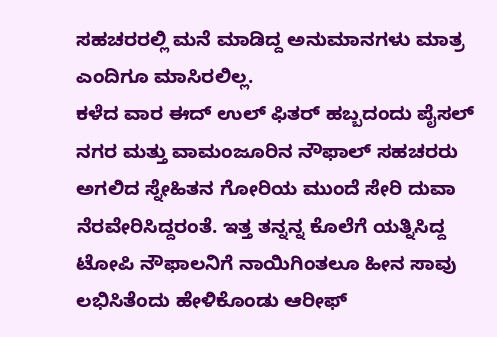ಸಹಚರರಲ್ಲಿ ಮನೆ ಮಾಡಿದ್ದ ಅನುಮಾನಗಳು ಮಾತ್ರ ಎಂದಿಗೂ ಮಾಸಿರಲಿಲ್ಲ.
ಕಳೆದ ವಾರ ಈದ್ ಉಲ್ ಫಿತರ್ ಹಬ್ಬದಂದು ಪೈಸಲ್ ನಗರ ಮತ್ತು ವಾಮಂಜೂರಿನ ನೌಫಾಲ್ ಸಹಚರರು ಅಗಲಿದ ಸ್ನೇಹಿತನ ಗೋರಿಯ ಮುಂದೆ ಸೇರಿ ದುವಾ ನೆರವೇರಿಸಿದ್ದರಂತೆ. ಇತ್ತ ತನ್ನನ್ನ ಕೊಲೆಗೆ ಯತ್ನಿಸಿದ್ದ ಟೋಪಿ ನೌಫಾಲನಿಗೆ ನಾಯಿಗಿಂತಲೂ ಹೀನ ಸಾವು ಲಭಿಸಿತೆಂದು ಹೇಳಿಕೊಂಡು ಆರೀಫ್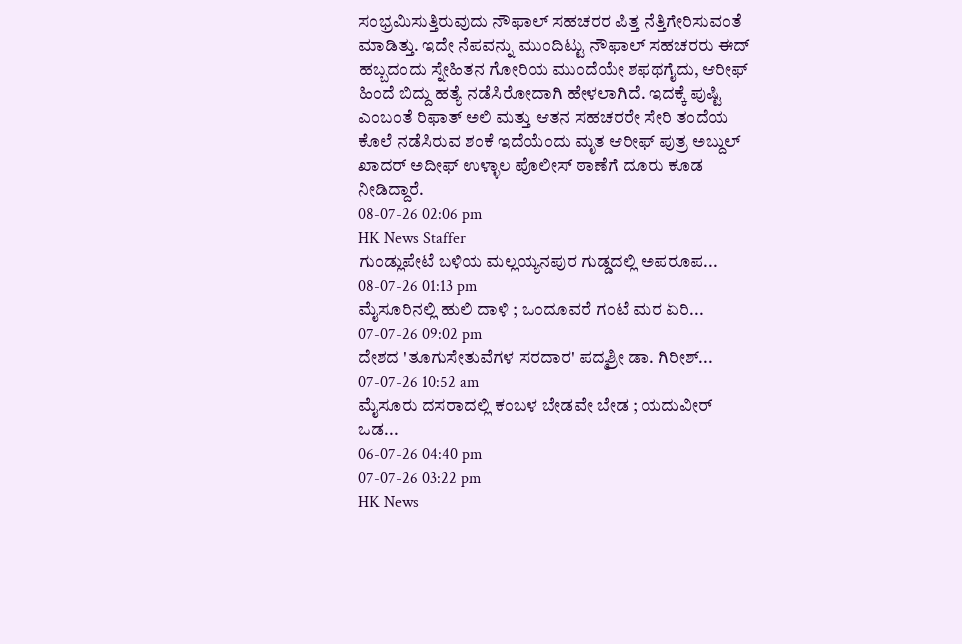ಸಂಭ್ರಮಿಸುತ್ತಿರುವುದು ನೌಫಾಲ್ ಸಹಚರರ ಪಿತ್ತ ನೆತ್ತಿಗೇರಿಸುವಂತೆ ಮಾಡಿತ್ತು. ಇದೇ ನೆಪವನ್ನು ಮುಂದಿಟ್ಟು ನೌಫಾಲ್ ಸಹಚರರು ಈದ್ ಹಬ್ಬದಂದು ಸ್ನೇಹಿತನ ಗೋರಿಯ ಮುಂದೆಯೇ ಶಫಥಗೈದು, ಆರೀಫ್ ಹಿಂದೆ ಬಿದ್ದು ಹತ್ಯೆ ನಡೆಸಿರೋದಾಗಿ ಹೇಳಲಾಗಿದೆ. ಇದಕ್ಕೆ ಪುಷ್ಟಿ ಎಂಬಂತೆ ರಿಫಾತ್ ಅಲಿ ಮತ್ತು ಆತನ ಸಹಚರರೇ ಸೇರಿ ತಂದೆಯ ಕೊಲೆ ನಡೆಸಿರುವ ಶಂಕೆ ಇದೆಯೆಂದು ಮೃತ ಆರೀಫ್ ಪುತ್ರ ಅಬ್ದುಲ್ ಖಾದರ್ ಅದೀಫ್ ಉಳ್ಳಾಲ ಪೊಲೀಸ್ ಠಾಣೆಗೆ ದೂರು ಕೂಡ ನೀಡಿದ್ದಾರೆ.
08-07-26 02:06 pm
HK News Staffer
ಗುಂಡ್ಲುಪೇಟೆ ಬಳಿಯ ಮಲ್ಲಯ್ಯನಪುರ ಗುಡ್ಡದಲ್ಲಿ ಅಪರೂಪ...
08-07-26 01:13 pm
ಮೈಸೂರಿನಲ್ಲಿ ಹುಲಿ ದಾಳಿ ; ಒಂದೂವರೆ ಗಂಟೆ ಮರ ಏರಿ...
07-07-26 09:02 pm
ದೇಶದ 'ತೂಗುಸೇತುವೆಗಳ ಸರದಾರ' ಪದ್ಮಶ್ರೀ ಡಾ. ಗಿರೀಶ್...
07-07-26 10:52 am
ಮೈಸೂರು ದಸರಾದಲ್ಲಿ ಕಂಬಳ ಬೇಡವೇ ಬೇಡ ; ಯದುವೀರ್ ಒಡ...
06-07-26 04:40 pm
07-07-26 03:22 pm
HK News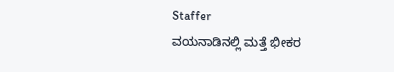Staffer
ವಯನಾಡಿನಲ್ಲಿ ಮತ್ತೆ ಭೀಕರ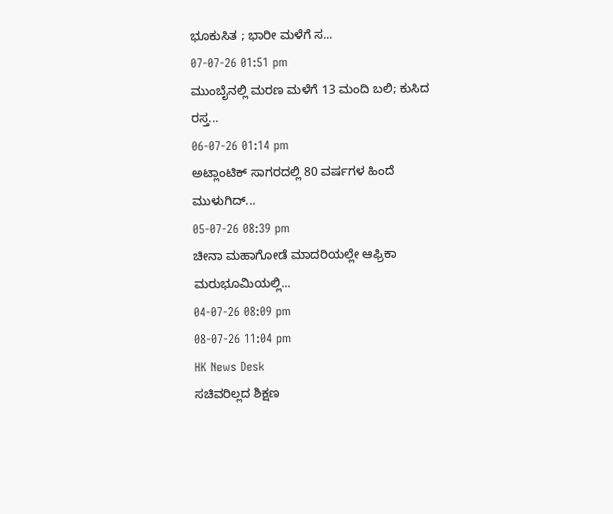ಭೂಕುಸಿತ ; ಭಾರೀ ಮಳೆಗೆ ಸ...
07-07-26 01:51 pm
ಮುಂಬೈನಲ್ಲಿ ಮರಣ ಮಳೆಗೆ 13 ಮಂದಿ ಬಲಿ; ಕುಸಿದ ರಸ್ತ...
06-07-26 01:14 pm
ಅಟ್ಲಾಂಟಿಕ್ ಸಾಗರದಲ್ಲಿ 80 ವರ್ಷಗಳ ಹಿಂದೆ ಮುಳುಗಿದ್...
05-07-26 08:39 pm
ಚೀನಾ ಮಹಾಗೋಡೆ ಮಾದರಿಯಲ್ಲೇ ಆಫ್ರಿಕಾ ಮರುಭೂಮಿಯಲ್ಲಿ...
04-07-26 08:09 pm
08-07-26 11:04 pm
HK News Desk
ಸಚಿವರಿಲ್ಲದ ಶಿಕ್ಷಣ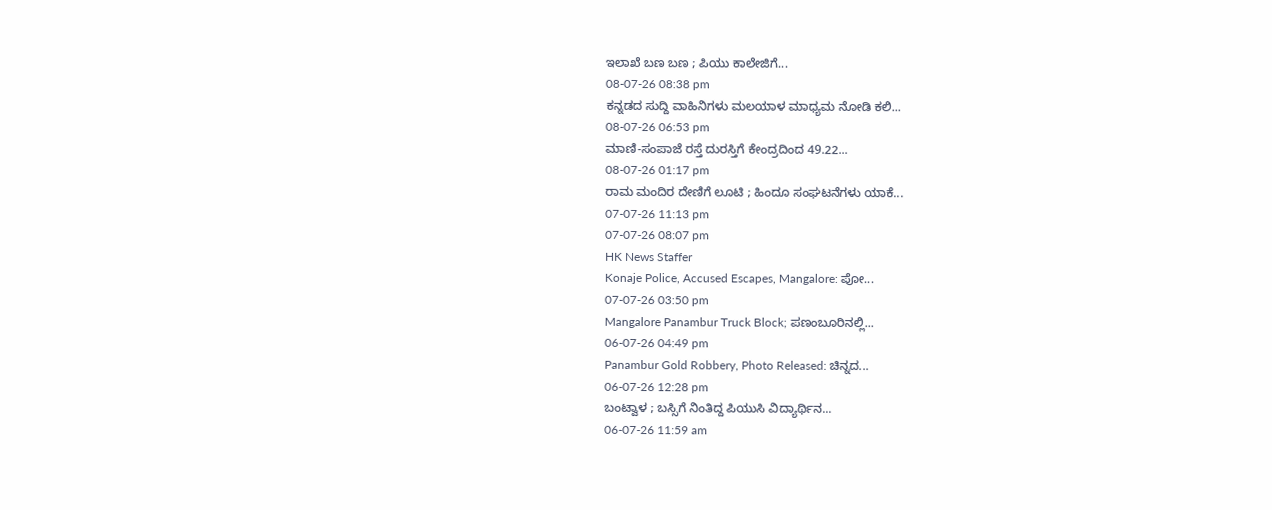ಇಲಾಖೆ ಬಣ ಬಣ ; ಪಿಯು ಕಾಲೇಜಿಗೆ...
08-07-26 08:38 pm
ಕನ್ನಡದ ಸುದ್ದಿ ವಾಹಿನಿಗಳು ಮಲಯಾಳ ಮಾಧ್ಯಮ ನೋಡಿ ಕಲಿ...
08-07-26 06:53 pm
ಮಾಣಿ-ಸಂಪಾಜೆ ರಸ್ತೆ ದುರಸ್ತಿಗೆ ಕೇಂದ್ರದಿಂದ 49.22...
08-07-26 01:17 pm
ರಾಮ ಮಂದಿರ ದೇಣಿಗೆ ಲೂಟಿ ; ಹಿಂದೂ ಸಂಘಟನೆಗಳು ಯಾಕೆ...
07-07-26 11:13 pm
07-07-26 08:07 pm
HK News Staffer
Konaje Police, Accused Escapes, Mangalore: ಪೋ...
07-07-26 03:50 pm
Mangalore Panambur Truck Block; ಪಣಂಬೂರಿನಲ್ಲಿ...
06-07-26 04:49 pm
Panambur Gold Robbery, Photo Released: ಚಿನ್ನದ...
06-07-26 12:28 pm
ಬಂಟ್ವಾಳ ; ಬಸ್ಸಿಗೆ ನಿಂತಿದ್ದ ಪಿಯುಸಿ ವಿದ್ಯಾರ್ಥಿನ...
06-07-26 11:59 am